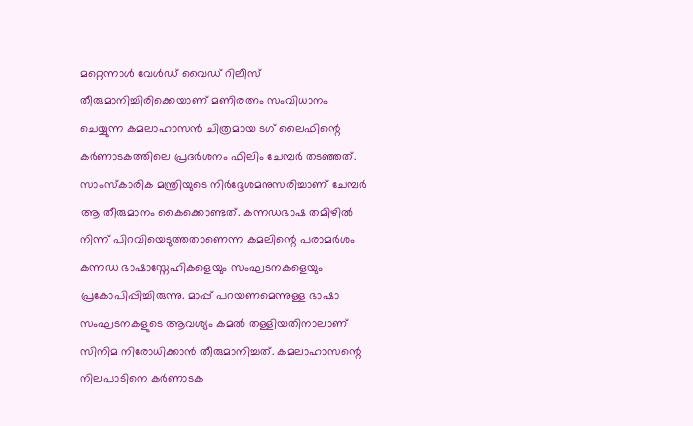മറ്റെന്നാൾ വേൾഡ് വൈഡ് റിലീസ് തീരുമാനിച്ചിരിക്കെയാണ് മണിരത്നം സംവിധാനം ചെയ്യുന്ന കമലാഹാസൻ ചിത്രമായ ടഗ് ലൈഫിന്റെ കർണാടകത്തിലെ പ്രദർശനം ഫിലിം ചേമ്പർ തടഞ്ഞത്. സാംസ്കാരിക മന്ത്രിയുടെ നിർദ്ദേശമനുസരിച്ചാണ് ചേമ്പർ ആ തീരുമാനം കൈക്കൊണ്ടത്. കന്നഡഭാഷ തമിഴിൽ നിന്ന് പിറവിയെടുത്തതാണെന്ന കമലിന്റെ പരാമർശം കന്നഡ ഭാഷാസ്നേഹികളെയും സംഘടനകളെയും പ്രകോപിപ്പിച്ചിരുന്നു. മാപ്പ് പറയണമെന്നുള്ള ഭാഷാ സംഘടനകളുടെ ആവശ്യം കമൽ തള്ളിയതിനാലാണ് സിനിമ നിരോധിക്കാൻ തീരുമാനിച്ചത്. കമലാഹാസന്റെ നിലപാടിനെ കർണാടക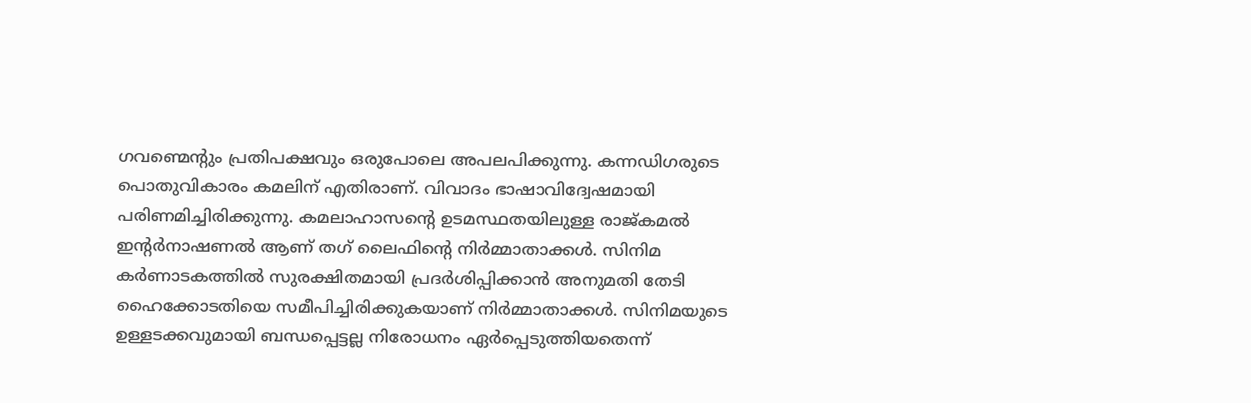ഗവണ്മെന്റും പ്രതിപക്ഷവും ഒരുപോലെ അപലപിക്കുന്നു. കന്നഡിഗരുടെ പൊതുവികാരം കമലിന് എതിരാണ്. വിവാദം ഭാഷാവിദ്വേഷമായി പരിണമിച്ചിരിക്കുന്നു. കമലാഹാസന്റെ ഉടമസ്ഥതയിലുള്ള രാജ്കമൽ ഇന്റർനാഷണൽ ആണ് തഗ് ലൈഫിന്റെ നിർമ്മാതാക്കൾ. സിനിമ കർണാടകത്തിൽ സുരക്ഷിതമായി പ്രദർശിപ്പിക്കാൻ അനുമതി തേടി ഹൈക്കോടതിയെ സമീപിച്ചിരിക്കുകയാണ് നിർമ്മാതാക്കൾ. സിനിമയുടെ ഉള്ളടക്കവുമായി ബന്ധപ്പെട്ടല്ല നിരോധനം ഏർപ്പെടുത്തിയതെന്ന്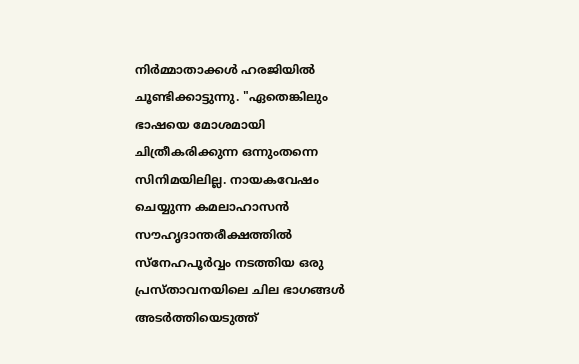നിർമ്മാതാക്കൾ ഹരജിയിൽ ചൂണ്ടിക്കാട്ടുന്നു. "ഏതെങ്കിലും ഭാഷയെ മോശമായി ചിത്രീകരിക്കുന്ന ഒന്നുംതന്നെ സിനിമയിലില്ല. നായകവേഷം ചെയ്യുന്ന കമലാഹാസൻ സൗഹൃദാന്തരീക്ഷത്തിൽ സ്നേഹപൂർവ്വം നടത്തിയ ഒരു പ്രസ്താവനയിലെ ചില ഭാഗങ്ങൾ അടർത്തിയെടുത്ത്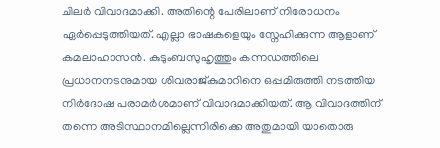ചിലർ വിവാദമാക്കി. അതിന്റെ പേരിലാണ് നിരോധനം ഏർപ്പെടുത്തിയത്. എല്ലാ ഭാഷകളെയും സ്നേഹിക്കുന്ന ആളാണ് കമലാഹാസൻ. കുടുംബസുഹൃത്തും കന്നഡത്തിലെ പ്രധാനനടനുമായ ശിവരാജ്കുമാറിനെ ഒപ്പമിരുത്തി നടത്തിയ നിർദോഷ പരാമർശമാണ് വിവാദമാക്കിയത്. ആ വിവാദത്തിന് തന്നെ അടിസ്ഥാനമില്ലെന്നിരിക്കെ അതുമായി യാതൊരു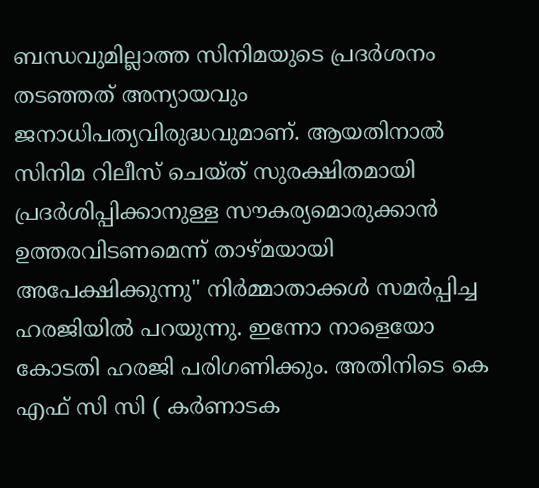ബന്ധവുമില്ലാത്ത സിനിമയുടെ പ്രദർശനം തടഞ്ഞത് അന്യായവും ജനാധിപത്യവിരുദ്ധവുമാണ്. ആയതിനാൽ സിനിമ റിലീസ് ചെയ്ത് സുരക്ഷിതമായി പ്രദർശിപ്പിക്കാനുള്ള സൗകര്യമൊരുക്കാൻ ഉത്തരവിടണമെന്ന് താഴ്മയായി അപേക്ഷിക്കുന്നു" നിർമ്മാതാക്കൾ സമർപ്പിച്ച ഹരജിയിൽ പറയുന്നു. ഇന്നോ നാളെയോ കോടതി ഹരജി പരിഗണിക്കും. അതിനിടെ കെ എഫ് സി സി ( കർണാടക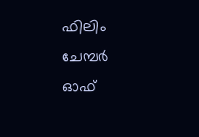ഫിലിം ചേമ്പർ ഓഫ്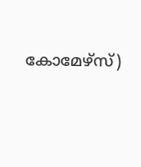കോമേഴ്സ്)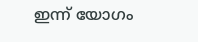ഇന്ന് യോഗം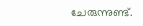ചേരുന്നുണ്ട്.